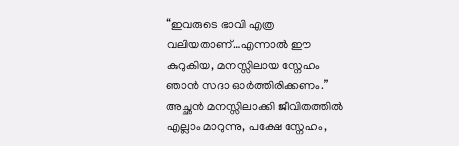“ഇവരുടെ ഭാവി എത്ര വലിയതാണ്…എന്നാൽ ഈ കുറുകിയ, മനസ്സിലായ സ്നേഹം ഞാൻ സദാ ഓർത്തിരിക്കണം.”
അച്ഛൻ മനസ്സിലാക്കി ജീവിതത്തിൽ എല്ലാം മാറുന്നു, പക്ഷേ സ്നേഹം,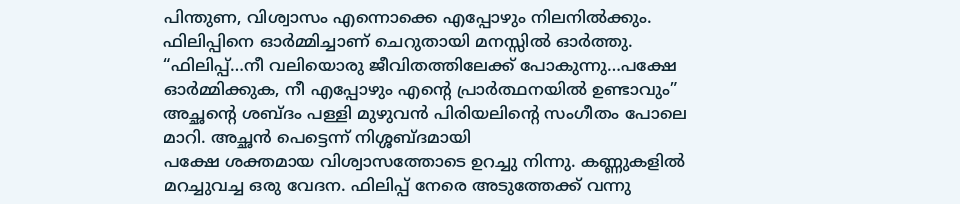പിന്തുണ, വിശ്വാസം എന്നൊക്കെ എപ്പോഴും നിലനിൽക്കും. ഫിലിപ്പിനെ ഓർമ്മിച്ചാണ് ചെറുതായി മനസ്സിൽ ഓർത്തു. “ഫിലിപ്പ്…നീ വലിയൊരു ജീവിതത്തിലേക്ക് പോകുന്നു…പക്ഷേ ഓർമ്മിക്കുക, നീ എപ്പോഴും എന്റെ പ്രാർത്ഥനയിൽ ഉണ്ടാവും”
അച്ഛന്റെ ശബ്ദം പള്ളി മുഴുവൻ പിരിയലിന്റെ സംഗീതം പോലെ മാറി. അച്ഛൻ പെട്ടെന്ന് നിശ്ശബ്ദമായി
പക്ഷേ ശക്തമായ വിശ്വാസത്തോടെ ഉറച്ചു നിന്നു. കണ്ണുകളിൽ മറച്ചുവച്ച ഒരു വേദന. ഫിലിപ്പ് നേരെ അടുത്തേക്ക് വന്നു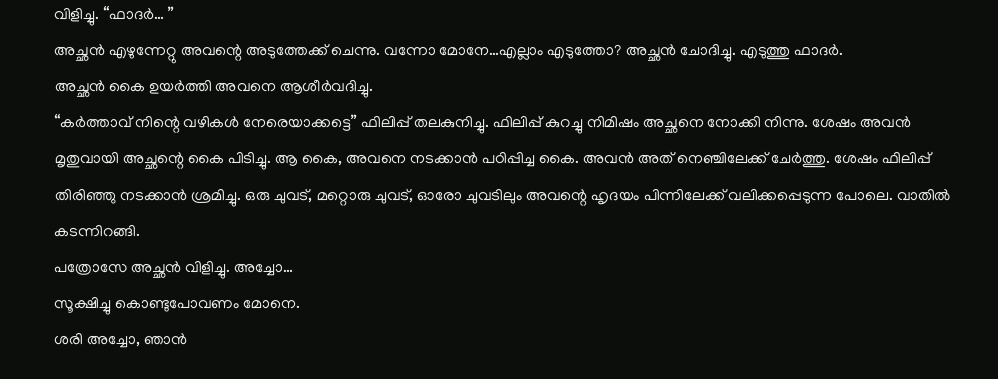വിളിച്ചു. “ഫാദർ… ”
അച്ഛൻ എഴുന്നേറ്റു അവന്റെ അടുത്തേക്ക് ചെന്നു. വന്നോ മോനേ…എല്ലാം എടുത്തോ? അച്ഛൻ ചോദിച്ചു. എടുത്തു ഫാദർ.
അച്ഛൻ കൈ ഉയർത്തി അവനെ ആശീർവദിച്ചു.
“കർത്താവ് നിന്റെ വഴികൾ നേരെയാക്കട്ടെ” ഫിലിപ്പ് തലകുനിച്ചു. ഫിലിപ്പ് കുറച്ചു നിമിഷം അച്ഛനെ നോക്കി നിന്നു. ശേഷം അവൻ മൃതുവായി അച്ഛന്റെ കൈ പിടിച്ചു. ആ കൈ, അവനെ നടക്കാൻ പഠിപ്പിച്ച കൈ. അവൻ അത് നെഞ്ചിലേക്ക് ചേർത്തു. ശേഷം ഫിലിപ്പ് തിരിഞ്ഞു നടക്കാൻ ശ്രമിച്ചു. ഒരു ചുവട്, മറ്റൊരു ചുവട്, ഓരോ ചുവടിലും അവന്റെ ഹൃദയം പിന്നിലേക്ക് വലിക്കപ്പെടുന്ന പോലെ. വാതിൽ കടന്നിറങ്ങി.
പത്രോസേ അച്ഛൻ വിളിച്ചു. അച്ചോ…
സൂക്ഷിച്ചു കൊണ്ടുപോവണം മോനെ.
ശരി അച്ചോ, ഞാൻ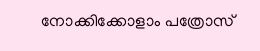നോക്കിക്കോളാം പത്രോസ്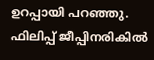ഉറപ്പായി പറഞ്ഞു. ഫിലിപ്പ് ജീപ്പിനരികിൽ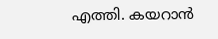എത്തി. കയറാൻ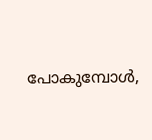പോകുമ്പോൾ,